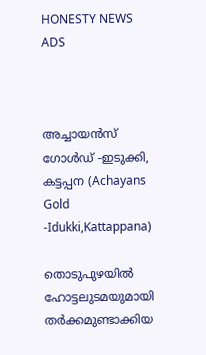HONESTY NEWS ADS



അച്ചായൻസ് ഗോൾഡ് -ഇടുക്കി, കട്ടപ്പന (Achayans Gold -Idukki,Kattappana)

തൊടുപുഴയിൽ ഹോട്ടലുടമയുമായി തര്‍ക്കമുണ്ടാക്കിയ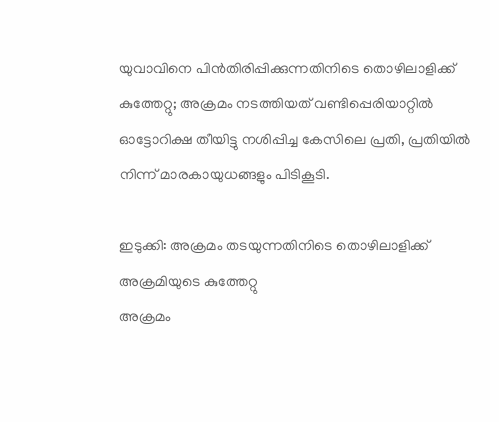യുവാവിനെ പിന്‍തിരിപ്പിക്കുന്നതിനിടെ തൊഴിലാളിക്ക് കുത്തേറ്റു; അക്രമം നടത്തിയത് വണ്ടിപ്പെരിയാറ്റില്‍ ഓട്ടോറിക്ഷ തീയിട്ടു നശിപ്പിച്ച കേസിലെ പ്രതി, പ്രതിയിൽ നിന്ന് മാരകായുധങ്ങളും പിടികൂടി.

ഇടുക്കി: അക്രമം തടയുന്നതിനിടെ തൊഴിലാളിക്ക് അക്രമിയുടെ കുത്തേറ്റു
അക്രമം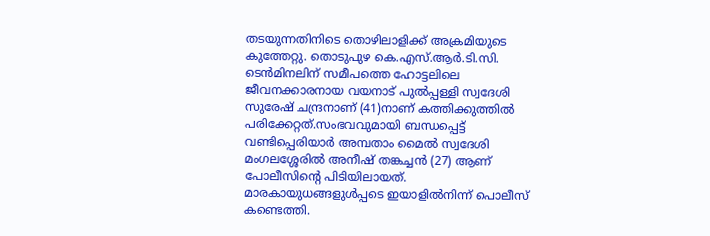തടയുന്നതിനിടെ തൊഴിലാളിക്ക് അക്രമിയുടെ കുത്തേറ്റു. തൊടുപുഴ കെ.എസ്.ആര്‍.ടി.സി. ടെന്‍മിനലിന് സമീപത്തെ ഹോട്ടലിലെ ജീവനക്കാരനായ വയനാട് പുല്‍പ്പള്ളി സ്വദേശി സുരേഷ് ചന്ദ്രനാണ് (41)നാണ് കത്തിക്കുത്തില്‍ പരിക്കേറ്റത്.സംഭവവുമായി ബന്ധപ്പെട്ട് വണ്ടിപ്പെരിയാര്‍ അമ്പതാം മൈല്‍ സ്വദേശി മംഗലശ്ശേരില്‍ അനീഷ് തങ്കച്ചന്‍ (27) ആണ് പോലീസിന്റെ പിടിയിലായത്. മാരകായുധങ്ങളുള്‍പ്പടെ ഇയാളില്‍നിന്ന് പൊലീസ് കണ്ടെത്തി.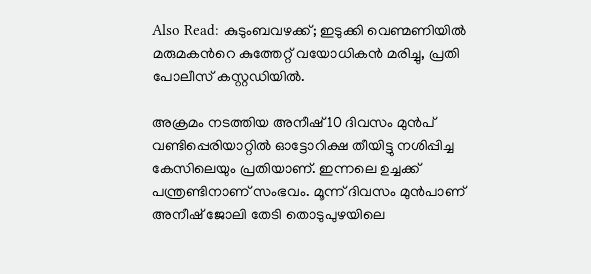Also Read: കുടുംബവഴക്ക്; ഇടുക്കി വെണ്മണിയിൽ മരുമകന്‍റെ കുത്തേറ്റ് വയോധികൻ മരിച്ചു, പ്രതി പോലീസ് കസ്റ്റഡിയിൽ.

അക്രമം നടത്തിയ അനീഷ് 10 ദിവസം മുൻപ് വണ്ടിപ്പെരിയാറ്റില്‍ ഓട്ടോറിക്ഷ തീയിട്ടു നശിപ്പിച്ച കേസിലെയും പ്രതിയാണ്. ഇന്നലെ ഉച്ചക്ക് പന്ത്രണ്ടിനാണ് സംഭവം. മൂന്ന് ദിവസം മുൻപാണ് അനീഷ് ജോലി തേടി തൊടുപുഴയിലെ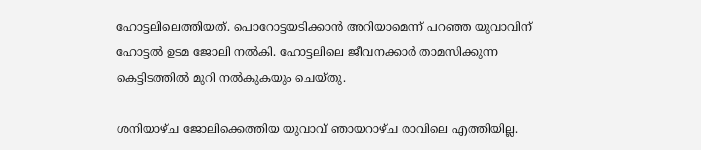ഹോട്ടലിലെത്തിയത്. പൊറോട്ടയടിക്കാന്‍ അറിയാമെന്ന് പറഞ്ഞ യുവാവിന് ഹോട്ടല്‍ ഉടമ ജോലി നല്‍കി. ഹോട്ടലിലെ ജീവനക്കാര്‍ താമസിക്കുന്ന കെട്ടിടത്തില്‍ മുറി നല്‍കുകയും ചെയ്തു.

ശനിയാഴ്ച ജോലിക്കെത്തിയ യുവാവ് ഞായറാഴ്ച രാവിലെ എത്തിയില്ല.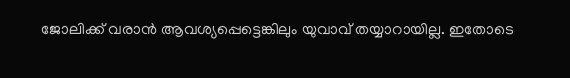ജോലിക്ക് വരാന്‍ ആവശ്യപ്പെട്ടെങ്കിലും യുവാവ് തയ്യാറായില്ല. ഇതോടെ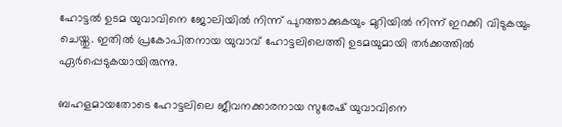ഹോട്ടല്‍ ഉടമ യുവാവിനെ ജോലിയില്‍ നിന്ന് പുറത്താക്കുകയും മുറിയില്‍ നിന്ന് ഇറക്കി വിടുകയും ചെയ്തു. ഇതില്‍ പ്രകോപിതനായ യുവാവ് ഹോട്ടലിലെത്തി ഉടമയുമായി തര്‍ക്കത്തില്‍ ഏര്‍പ്പെടുകയായിരുന്നു.

ബഹളമായതോടെ ഹോട്ടലിലെ ജീവനക്കാരനായ സുരേഷ് യുവാവിനെ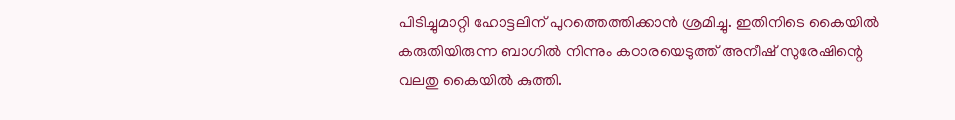പിടിച്ചുമാറ്റി ഹോട്ടലിന് പുറത്തെത്തിക്കാന്‍ ശ്രമിച്ചു. ഇതിനിടെ കൈയില്‍ കരുതിയിരുന്ന ബാഗില്‍ നിന്നും കഠാരയെടുത്ത് അനീഷ് സുരേഷിന്റെ വലതു കൈയില്‍ കുത്തി.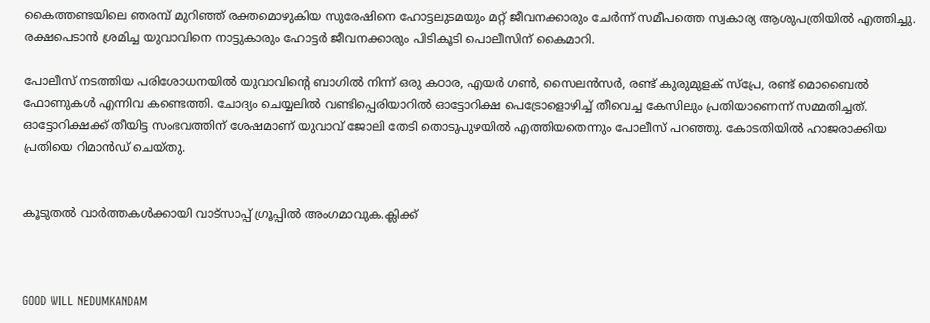കൈത്തണ്ടയിലെ ഞരമ്പ് മുറിഞ്ഞ് രക്തമൊഴുകിയ സുരേഷിനെ ഹോട്ടലുടമയും മറ്റ് ജീവനക്കാരും ചേര്‍ന്ന് സമീപത്തെ സ്വകാര്യ ആശുപത്രിയില്‍ എത്തിച്ചു. രക്ഷപെടാന്‍ ശ്രമിച്ച യുവാവിനെ നാട്ടുകാരും ഹോട്ടര്‍ ജീവനക്കാരും പിടികൂടി പൊലീസിന് കൈമാറി.

പോലീസ് നടത്തിയ പരിശോധനയില്‍ യുവാവിന്റെ ബാഗില്‍ നിന്ന് ഒരു കഠാര, എയര്‍ ഗണ്‍, സൈലന്‍സര്‍, രണ്ട് കുരുമുളക് സ്‌പ്രേ, രണ്ട് മൊബൈല്‍ ഫോണുകള്‍ എന്നിവ കണ്ടെത്തി. ചോദ്യം ചെയ്യലില്‍ വണ്ടിപ്പെരിയാറില്‍ ഓട്ടോറിക്ഷ പെട്രോളൊഴിച്ച്‌ തീവെച്ച കേസിലും പ്രതിയാണെന്ന് സമ്മതിച്ചത്. ഓട്ടോറിക്ഷക്ക് തീയിട്ട സംഭവത്തിന് ശേഷമാണ് യുവാവ് ജോലി തേടി തൊടുപുഴയില്‍ എത്തിയതെന്നും പോലീസ് പറഞ്ഞു. കോടതിയില്‍ ഹാജരാക്കിയ പ്രതിയെ റിമാന്‍ഡ് ചെയ്തു.


കൂടുതൽ വാർത്തകൾക്കായി വാട്‌സാപ്പ് ഗ്രൂപ്പിൽ അംഗമാവുക.ക്ലിക്ക്



GOOD WILL NEDUMKANDAM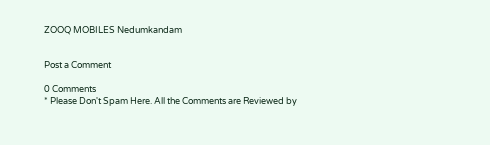ZOOQ MOBILES Nedumkandam


Post a Comment

0 Comments
* Please Don't Spam Here. All the Comments are Reviewed by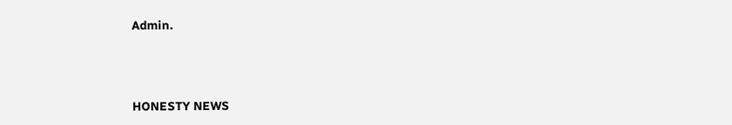Admin.



HONESTY NEWS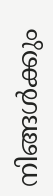നിങ്ങൾക്കും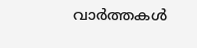വാർത്തകൾ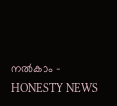നൽകാം - HONESTY NEWS